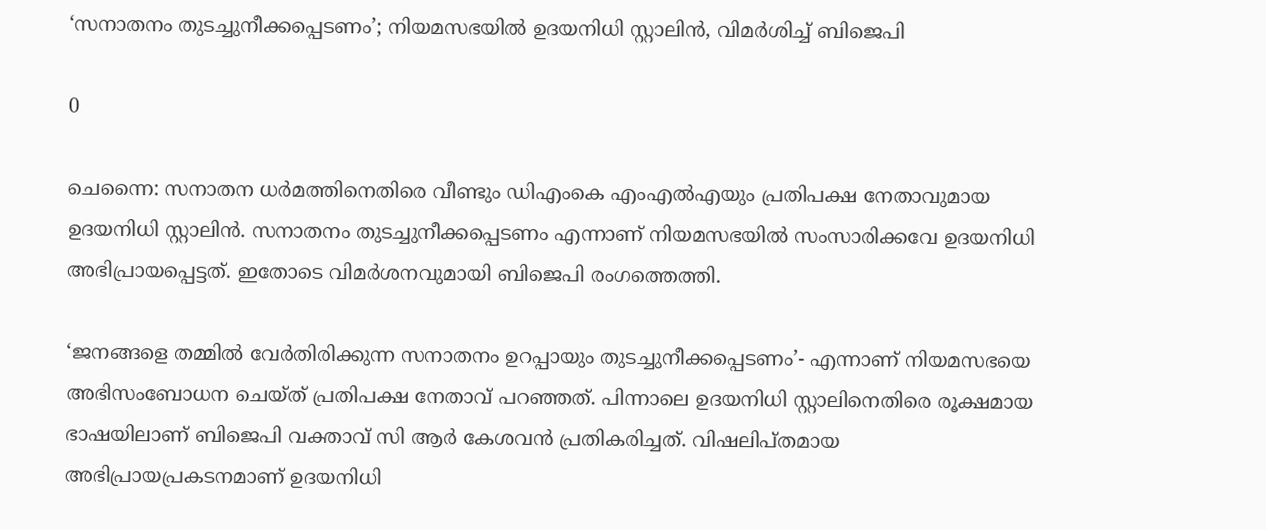‘സനാതനം തുടച്ചുനീക്കപ്പെടണം’; നിയമസഭയിൽ ഉദയനിധി സ്റ്റാലിൻ, വിമർശിച്ച് ബിജെപി

0

ചെന്നൈ: സനാതന ധർമത്തിനെതിരെ വീണ്ടും ഡിഎംകെ എംഎൽഎയും പ്രതിപക്ഷ നേതാവുമായ ഉദയനിധി സ്റ്റാലിൻ. സനാതനം തുടച്ചുനീക്കപ്പെടണം എന്നാണ് നിയമസഭയിൽ സംസാരിക്കവേ ഉദയനിധി അഭിപ്രായപ്പെട്ടത്. ഇതോടെ വിമർശനവുമായി ബിജെപി രംഗത്തെത്തി.

‘ജനങ്ങളെ തമ്മിൽ വേർതിരിക്കുന്ന സനാതനം ഉറപ്പായും തുടച്ചുനീക്കപ്പെടണം’- എന്നാണ് നിയമസഭയെ അഭിസംബോധന ചെയ്ത് പ്രതിപക്ഷ നേതാവ് പറഞ്ഞത്. പിന്നാലെ ഉദയനിധി സ്റ്റാലിനെതിരെ രൂക്ഷമായ ഭാഷയിലാണ് ബിജെപി വക്താവ് സി ആർ കേശവൻ പ്രതികരിച്ചത്. വിഷലിപ്തമായ അഭിപ്രായപ്രകടനമാണ് ഉദയനിധി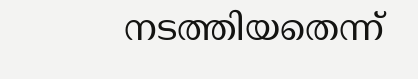നടത്തിയതെന്ന്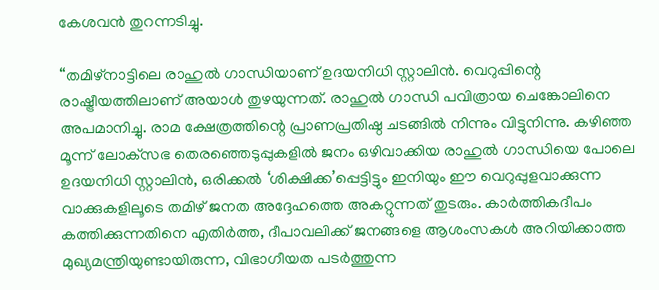കേശവൻ തുറന്നടിച്ചു.

“തമിഴ്‌നാട്ടിലെ രാഹുൽ ഗാന്ധിയാണ് ഉദയനിധി സ്റ്റാലിൻ. വെറുപ്പിന്റെ രാഷ്ട്രീയത്തിലാണ് അയാൾ തുഴയുന്നത്. രാഹുൽ ഗാന്ധി പവിത്രായ ചെങ്കോലിനെ അപമാനിച്ചു. രാമ ക്ഷേത്രത്തിന്റെ പ്രാണപ്രതിഷ്ഠ ചടങ്ങിൽ നിന്നും വിട്ടുനിന്നു. കഴിഞ്ഞ മൂന്ന് ലോക്‌സഭ തെരഞ്ഞെടുപ്പുകളിൽ ജനം ഒഴിവാക്കിയ രാഹുൽ ഗാന്ധിയെ പോലെ ഉദയനിധി സ്റ്റാലിൻ, ഒരിക്കല്‍ ‘ശിക്ഷിക്ക’പ്പെട്ടിട്ടും ഇനിയും ഈ വെറുപ്പുളവാക്കുന്ന വാക്കുകളിലൂടെ തമിഴ് ജനത അദ്ദേഹത്തെ അകറ്റുന്നത് തുടരും. കാർത്തികദീപം കത്തിക്കുന്നതിനെ എതിർത്ത, ദീപാവലിക്ക് ജനങ്ങളെ ആശംസകൾ അറിയിക്കാത്ത മുഖ്യമന്ത്രിയുണ്ടായിരുന്ന, വിഭാഗീയത പടർത്തുന്ന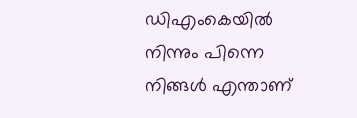ഡിഎംകെയിൽ നിന്നും പിന്നെ നിങ്ങൾ എന്താണ്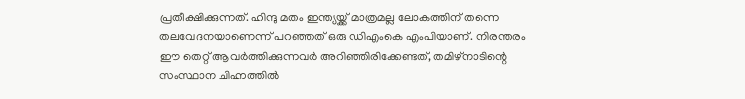പ്രതീക്ഷിക്കുന്നത്. ഹിന്ദു മതം ഇന്ത്യയ്ക്ക് മാത്രമല്ല ലോകത്തിന് തന്നെ തലവേദനയാണെന്ന് പറഞ്ഞത് ഒരു ഡിഎംകെ എംപിയാണ്. നിരന്തരം ഈ തെറ്റ് ആവർത്തിക്കുന്നവർ അറിഞ്ഞിരിക്കേണ്ടത്, തമിഴ്‌നാടിന്റെ സംസ്ഥാന ചിഹ്നത്തിൽ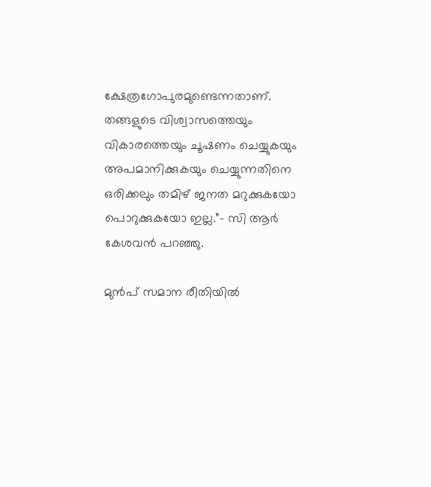ക്ഷേത്രഗോപുരമുണ്ടെന്നതാണ്. തങ്ങളുടെ വിശ്വാസത്തെയും വികാരത്തെയും ചൂഷണം ചെയ്യുകയും അപമാനിക്കുകയും ചെയ്യുന്നതിനെ ഒരിക്കലും തമിഴ് ജനത മറുക്കുകയോ പൊറുക്കുകയോ ഇല്ല.”- സി ആർ കേശവൻ പറഞ്ഞു.

മുൻപ് സമാന രീതിയിൽ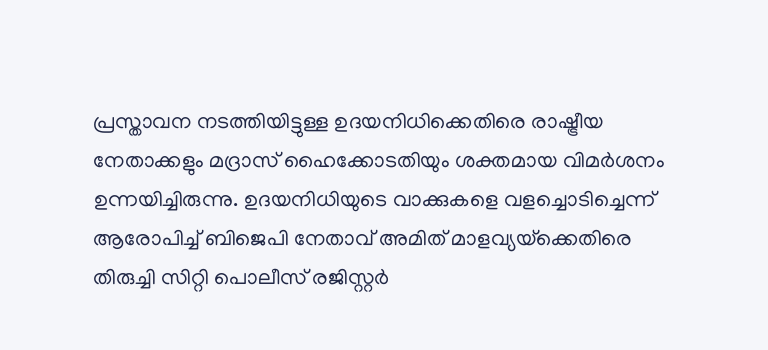പ്രസ്താവന നടത്തിയിട്ടുള്ള ഉദയനിധിക്കെതിരെ രാഷ്ട്രീയ നേതാക്കളും മദ്രാസ് ഹൈക്കോടതിയും ശക്തമായ വിമർശനം ഉന്നയിച്ചിരുന്നു. ഉദയനിധിയുടെ വാക്കുകളെ വളച്ചൊടിച്ചെന്ന് ആരോപിച്ച് ബിജെപി നേതാവ് അമിത് മാളവ്യയ്‌ക്കെതിരെ തിരുച്ചി സിറ്റി പൊലീസ് രജിസ്റ്റർ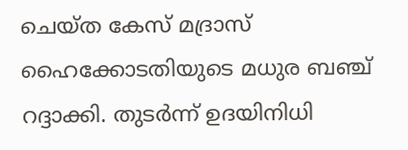ചെയ്ത കേസ് മദ്രാസ് ഹൈക്കോടതിയുടെ മധുര ബഞ്ച് റദ്ദാക്കി. തുടർന്ന് ഉദയിനിധി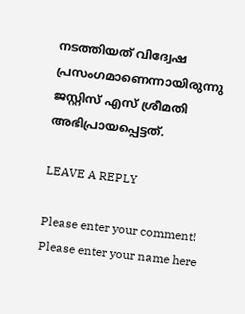നടത്തിയത് വിദ്വേഷ പ്രസംഗമാണെന്നായിരുന്നു ജസ്റ്റിസ് എസ് ശ്രീമതി അഭിപ്രായപ്പെട്ടത്.

LEAVE A REPLY

Please enter your comment!
Please enter your name here